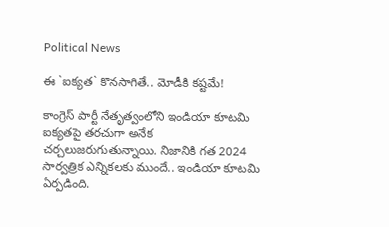Political News

ఈ `ఐక్య‌త` కొన‌సాగితే.. మోడీకి క‌ష్ట‌మే!

కాంగ్రెస్ పార్టీ నేతృత్వంలోని ఇండియా కూట‌మి ఐక్య‌తపై త‌ర‌చుగా అనేక చ‌ర్చ‌లుజ‌రుగుతున్నాయి. నిజానికి గ‌త 2024 సార్వ‌త్రిక ఎన్నిక‌లకు ముందే.. ఇండియా కూట‌మి ఏర్పడింది.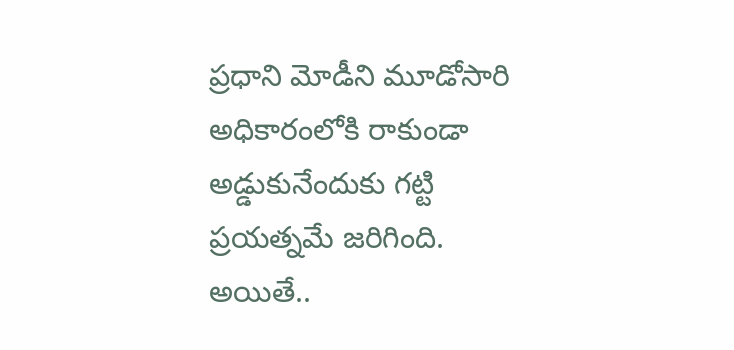ప్ర‌ధాని మోడీని మూడోసారి అధికారంలోకి రాకుండా అడ్డుకునేందుకు గ‌ట్టి ప్ర‌య‌త్న‌మే జ‌రిగింది. అయితే..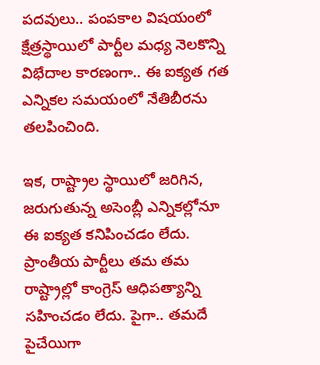ప‌ద‌వులు.. పంప‌కాల విష‌యంలో క్షేత్ర‌స్థాయిలో పార్టీల మ‌ధ్య నెల‌కొన్ని విభేదాల కార‌ణంగా.. ఈ ఐక్య‌త గ‌త ఎన్నిక‌ల స‌మ‌యంలో నేతిబీరను త‌ల‌పించింది.

ఇక‌, రాష్ట్రాల స్థాయిలో జ‌రిగిన‌, జ‌రుగుతున్న అసెంబ్లీ ఎన్నిక‌ల్లోనూ ఈ ఐక్య‌త క‌నిపించ‌డం లేదు. ప్రాంతీయ పార్టీలు త‌మ త‌మ రాష్ట్రాల్లో కాంగ్రెస్ ఆధిప‌త్యాన్ని స‌హించ‌డం లేదు. పైగా.. త‌మదే పైచేయిగా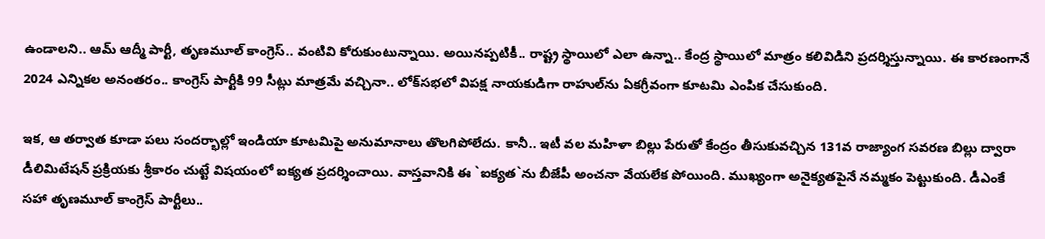ఉండాల‌ని.. ఆమ్ ఆద్మీ పార్టీ, తృణ‌మూల్ కాంగ్రెస్.. వంటివి కోరుకుంటున్నాయి. అయిన‌ప్ప‌టికీ.. రాష్ట్ర స్థాయిలో ఎలా ఉన్నా.. కేంద్ర స్థాయిలో మాత్రం క‌లివిడిని ప్ర‌ద‌ర్శిస్తున్నాయి. ఈ కార‌ణంగానే 2024 ఎన్నిక‌ల అనంత‌రం.. కాంగ్రెస్ పార్టీకి 99 సీట్లు మాత్ర‌మే వ‌చ్చినా.. లోక్‌స‌భ‌లో విప‌క్ష నాయ‌కుడిగా రాహుల్‌ను ఏక‌గ్రీవంగా కూట‌మి ఎంపిక చేసుకుంది.

ఇక‌, ఆ త‌ర్వాత కూడా ప‌లు సంద‌ర్భాల్లో ఇండియా కూట‌మిపై అనుమానాలు తొల‌గిపోలేదు. కానీ.. ఇటీ వ‌ల మ‌హిళా బిల్లు పేరుతో కేంద్రం తీసుకువ‌చ్చిన 131వ రాజ్యాంగ స‌వ‌ర‌ణ బిల్లు ద్వారా డీలిమిటేష‌న్ ప్ర‌క్రియ‌కు శ్రీకారం చుట్టే విష‌యంలో ఐక్య‌త ప్ర‌ద‌ర్శించాయి. వాస్త‌వానికి ఈ `ఐక్య‌త‌`ను బీజేపీ అంచ‌నా వేయ‌లేక పోయింది. ముఖ్యంగా అనైక్య‌త‌పైనే న‌మ్మ‌కం పెట్టుకుంది. డీఎంకే స‌హా తృణ‌మూల్ కాంగ్రెస్ పార్టీలు..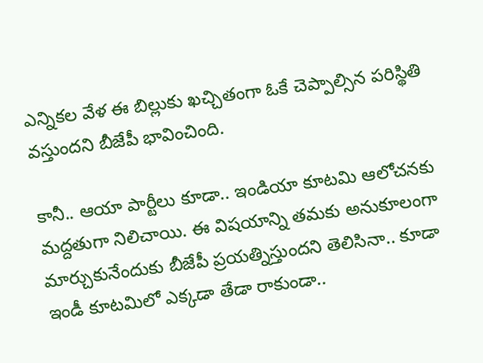ఎన్నిక‌ల వేళ ఈ బిల్లుకు ఖ‌చ్చితంగా ఓకే చెప్పాల్సిన ప‌రిస్థితి వ‌స్తుంద‌ని బీజేపీ భావించింది.

కానీ.. ఆయా పార్టీలు కూడా.. ఇండియా కూట‌మి ఆలోచ‌న‌కు మ‌ద్దతుగా నిలిచాయి. ఈ విష‌యాన్ని త‌మ‌కు అనుకూలంగా మార్చుకునేందుకు బీజేపీ ప్ర‌య‌త్నిస్తుంద‌ని తెలిసినా.. కూడా ఇండీ కూట‌మిలో ఎక్క‌డా తేడా రాకుండా..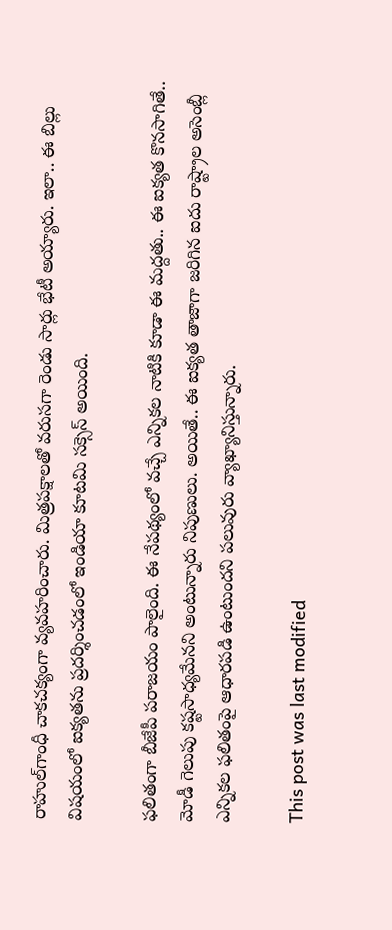రాహుల్‌గాంధీ చాక‌చ‌క్యంగా వ్య‌వ‌హ‌రించారు. మిత్ర‌ప‌క్షాల‌తో వ‌రుస‌గా రెండు సార్లు భేటీ అయ్యారు. ఇలా.. ఈ బిల్లు విష‌యంలో ఐక్య‌త‌ను ప్ర‌ద‌ర్శించ‌డంలో ఇండియా కూట‌మి స‌క్సెస్ అయింది.

ఫ‌లితంగా బీజేపీ ప‌రాజ‌యం పాలైంది. ఈ నేప‌థ్యంలో వ‌చ్చే ఎన్నిక‌ల నాటికి కూడా ఈ మ‌ద్ద‌తు.. ఈ ఐక్య‌త కొన‌సాగితే.. మోడీ గెలుపు క‌ష్ట‌సాధ్య‌మేన‌ని అంటున్నారు నిపుణులు. అయితే.. ఈ ఐక్య‌త తాజాగా జ‌రిగిన ఐదు రాష్ట్రాల అసెంబ్లీ ఎన్నిక‌ల ఫ‌లితంపై ఆధార‌ప‌డి ఉంటుంద‌ని ప‌లువురు వ్యాఖ్యానిస్తున్నారు.

This post was last modified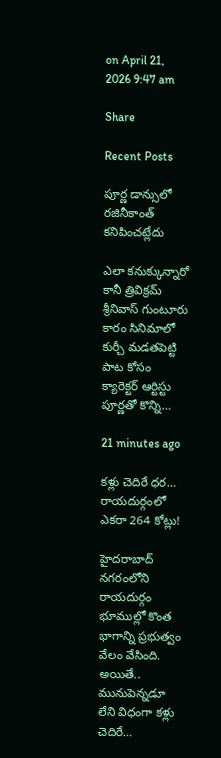on April 21, 2026 9:47 am

Share

Recent Posts

పూర్ణ డాన్సులో రజినీకాంత్ కనిపించట్లేదు

ఎలా కనుక్కున్నారో కానీ త్రివిక్రమ్ శ్రీనివాస్ గుంటూరు కారం సినిమాలో కుర్చీ మడతపెట్టి పాట కోసం క్యారెక్టర్ ఆర్టిస్టు పూర్ణతో కొన్ని…

21 minutes ago

క‌ళ్లు చెదిరే ధ‌ర‌… రాయ‌దుర్గంలో ఎక‌రా 264 కోట్లు!

హైద‌రాబాద్ న‌గ‌రంలోని రాయ‌దుర్గం భూముల్లో కొంత భాగాన్ని ప్ర‌భుత్వం వేలం వేసింది. అయితే.. మునుపెన్న‌డూ లేని విధంగా క‌ళ్లు చెదిరే…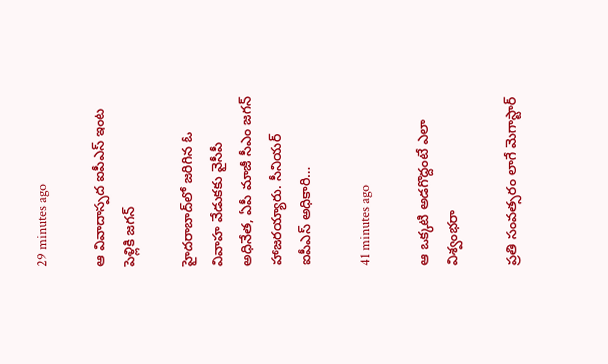29 minutes ago

ఆ వివాదాస్పద ఐపీఎస్ ఇంట పెళ్లికి జగన్

హైదరాబాద్‌లో జరిగిన ఓ వివాహ వేడుకకు వైసీపీ అధినేత, ఏపీ మాజీ సీఎం జగన్ హాజరయ్యారు. సీనియర్ ఐపీఎస్ అధికారి…

41 minutes ago

ఆ ఒక్కటి అడగొద్దంటే ఎలా విశ్వంభరా

ప్రతి సంవత్సరం లాగే మెగాస్టార్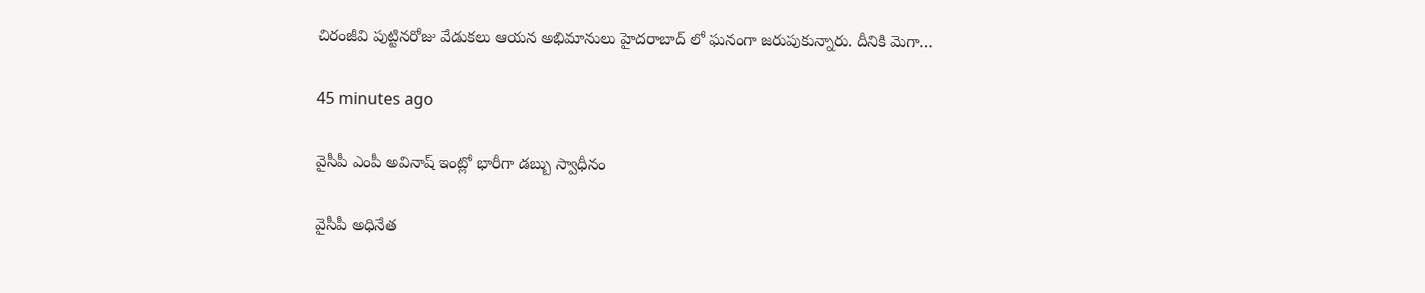చిరంజీవి పుట్టినరోజు వేడుకలు ఆయన అభిమానులు హైదరాబాద్ లో ఘనంగా జరుపుకున్నారు. దీనికి మెగా…

45 minutes ago

వైసీపీ ఎంపీ అవినాష్ ఇంట్లో భారీగా డ‌బ్బు స్వాధీనం

వైసీపీ అధినేత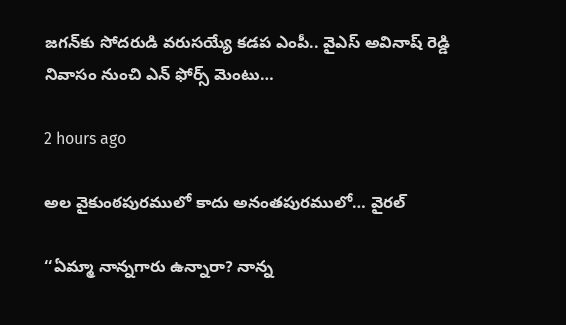జ‌గ‌న్‌కు సోద‌రుడి వ‌రుస‌య్యే క‌డ‌ప ఎంపీ.. వైఎస్ అవినాష్ రెడ్డి నివాసం నుంచి ఎన్ ఫోర్స్ మెంటు…

2 hours ago

అల వైకుంఠపురములో కాదు అనంతపురములో… వైరల్

‘‘ఏమ్మా నాన్నగారు ఉన్నారా? నాన్న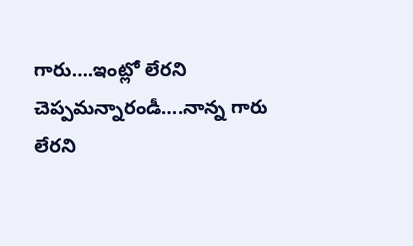గారు….ఇంట్లో లేరని చెప్పమన్నారండీ….నాన్న గారు లేరని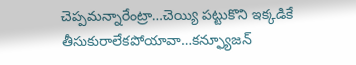చెప్పమన్నారేంట్రా…చెయ్యి పట్టుకొని ఇక్కడికే తీసుకురాలేకపోయావా…కన్ఫ్యూజన్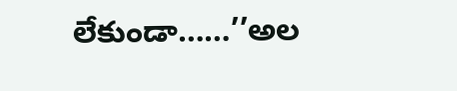లేకుండా……’’అల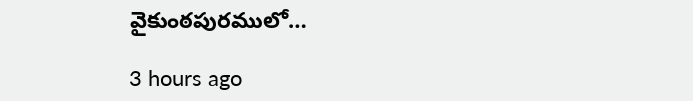వైకుంఠపురములో…

3 hours ago